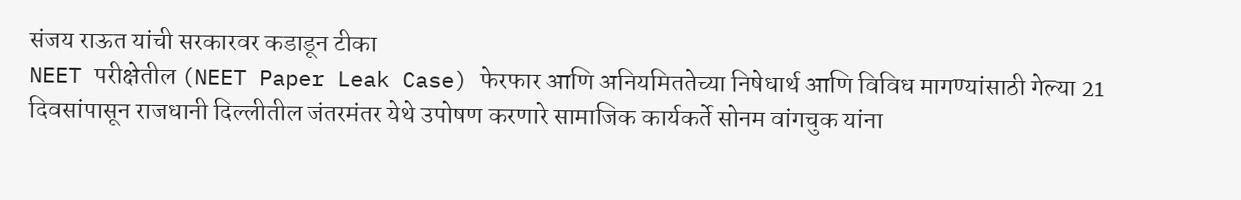संजय राऊत यांची सरकारवर कडाडून टीका
NEET परीक्षेतील (NEET Paper Leak Case) फेरफार आणि अनियमिततेच्या निषेधार्थ आणि विविध मागण्यांसाठी गेल्या 21 दिवसांपासून राजधानी दिल्लीतील जंतरमंतर येथे उपोषण करणारे सामाजिक कार्यकर्ते सोनम वांगचुक यांना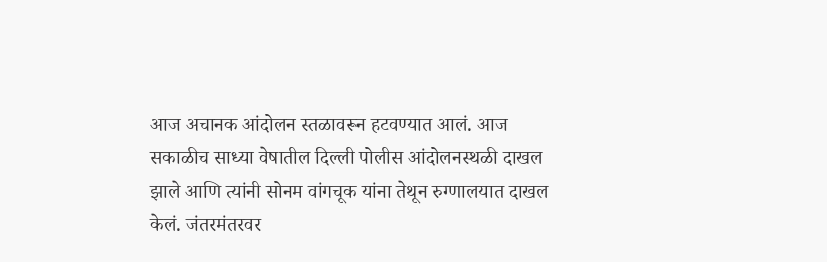आज अचानक आंदोलन स्तळावरून हटवण्यात आलं. आज सकाळीच साध्या वेषातील दिल्ली पोलीस आंदोलनस्थळी दाखल झाले आणि त्यांनी सोनम वांगचूक यांना तेथून रुग्णालयात दाखल केलं. जंतरमंतरवर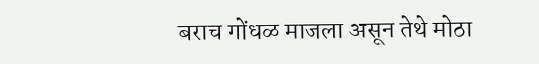बराच गोंधळ माजला असून तेथे मोठा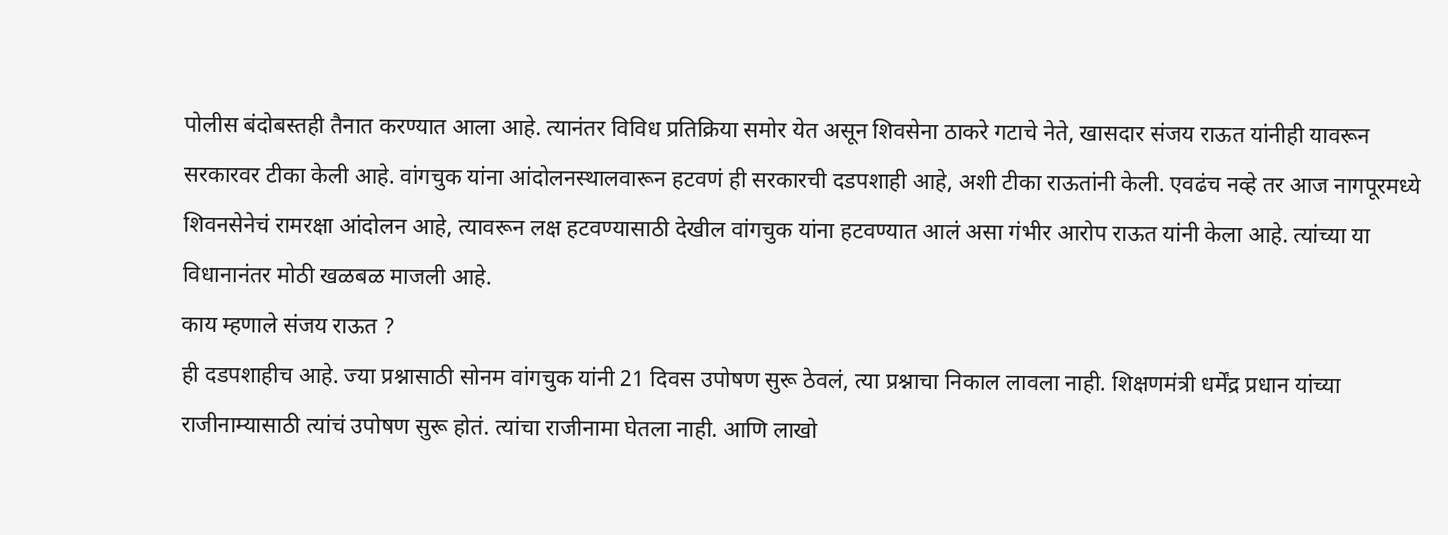पोलीस बंदोबस्तही तैनात करण्यात आला आहे. त्यानंतर विविध प्रतिक्रिया समोर येत असून शिवसेना ठाकरे गटाचे नेते, खासदार संजय राऊत यांनीही यावरून सरकारवर टीका केली आहे. वांगचुक यांना आंदोलनस्थालवारून हटवणं ही सरकारची दडपशाही आहे, अशी टीका राऊतांनी केली. एवढंच नव्हे तर आज नागपूरमध्ये शिवनसेनेचं रामरक्षा आंदोलन आहे, त्यावरून लक्ष हटवण्यासाठी देखील वांगचुक यांना हटवण्यात आलं असा गंभीर आरोप राऊत यांनी केला आहे. त्यांच्या या विधानानंतर मोठी खळबळ माजली आहे.
काय म्हणाले संजय राऊत ?
ही दडपशाहीच आहे. ज्या प्रश्नासाठी सोनम वांगचुक यांनी 21 दिवस उपोषण सुरू ठेवलं, त्या प्रश्नाचा निकाल लावला नाही. शिक्षणमंत्री धर्मेंद्र प्रधान यांच्या राजीनाम्यासाठी त्यांचं उपोषण सुरू होतं. त्यांचा राजीनामा घेतला नाही. आणि लाखो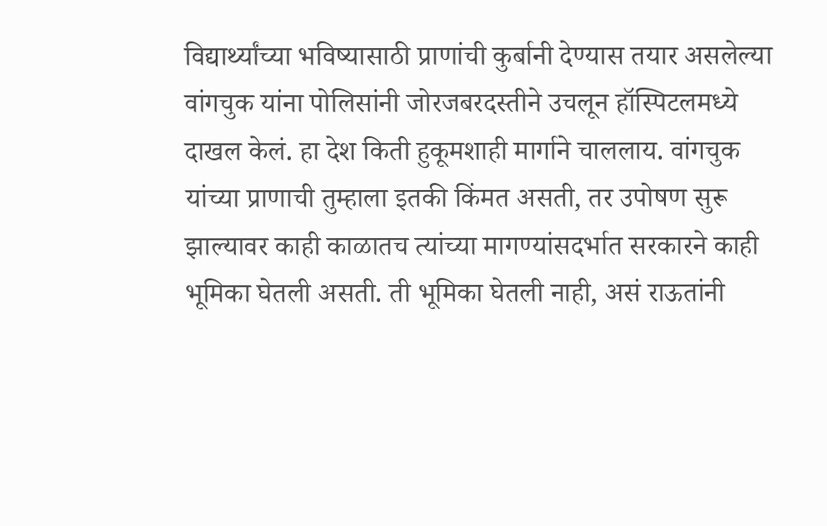विद्यार्थ्यांच्या भविष्यासाठी प्राणांची कुर्बानी देण्यास तयार असलेल्या वांगचुक यांना पोलिसांनी जोरजबरदस्तीने उचलून हॉस्पिटलमध्ये दाखल केलं. हा देश किती हुकूमशाही मार्गाने चाललाय. वांगचुक यांच्या प्राणाची तुम्हाला इतकी किंमत असती, तर उपोषण सुरू झाल्यावर काही काळातच त्यांच्या मागण्यांसदर्भात सरकारने काही भूमिका घेतली असती. ती भूमिका घेतली नाही, असं राऊतांनी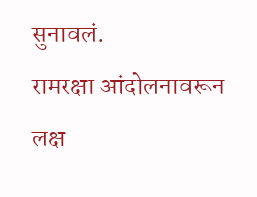सुनावलं.
रामरक्षा आंदोलनावरून लक्ष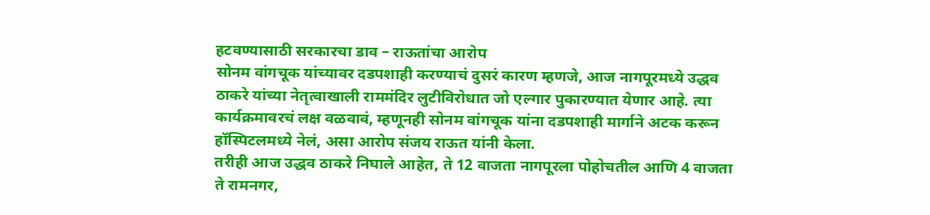हटवण्यासाठी सरकारचा डाव – राऊतांचा आरोप
सोनम वांगचूक यांच्यावर दडपशाही करण्याचं दुसरं कारण म्हणजे, आज नागपूरमध्ये उद्धव ठाकरे यांच्या नेतृत्वाखाली राममंदिर लुटीविरोधात जो एल्गार पुकारण्यात येणार आहे. त्या कार्यक्रमावरचं लक्ष वळवावं, म्हणूनही सोनम वांगचूक यांना दडपशाही मार्गाने अटक करून हॉस्पिटलमध्ये नेलं, असा आरोप संजय राऊत यांनी केला.
तरीही आज उद्धव ठाकरे निघाले आहेत, ते 12 वाजता नागपूरला पोहोचतील आणि 4 वाजता ते रामनगर,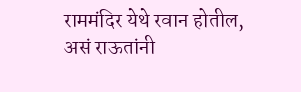राममंदिर येथे रवान होतील, असं राऊतांनी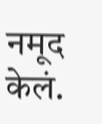नमूद केलं.